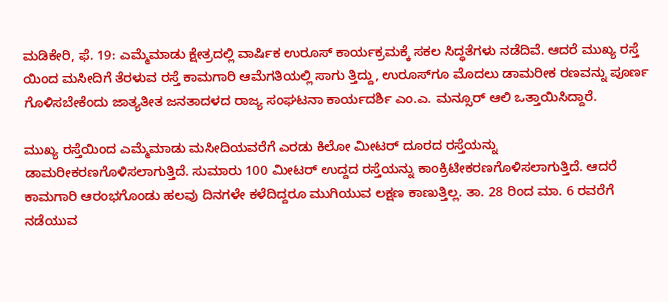ಮಡಿಕೇರಿ, ಫೆ. 19: ಎಮ್ಮೆಮಾಡು ಕ್ಷೇತ್ರದಲ್ಲಿ ವಾರ್ಷಿಕ ಉರೂಸ್ ಕಾರ್ಯಕ್ರಮಕ್ಕೆ ಸಕಲ ಸಿದ್ಧತೆಗಳು ನಡೆದಿವೆ. ಆದರೆ ಮುಖ್ಯ ರಸ್ತೆ ಯಿಂದ ಮಸೀದಿಗೆ ತೆರಳುವ ರಸ್ತೆ ಕಾಮಗಾರಿ ಆಮೆಗತಿಯಲ್ಲಿ ಸಾಗು ತ್ತಿದ್ದು, ಉರೂಸ್‍ಗೂ ಮೊದಲು ಡಾಮರೀಕ ರಣವನ್ನು ಪೂರ್ಣ ಗೊಳಿಸಬೇಕೆಂದು ಜಾತ್ಯತೀತ ಜನತಾದಳದ ರಾಜ್ಯ ಸಂಘಟನಾ ಕಾರ್ಯದರ್ಶಿ ಎಂ.ಎ. ಮನ್ಸೂರ್ ಆಲಿ ಒತ್ತಾಯಿಸಿದ್ದಾರೆ.

ಮುಖ್ಯ ರಸ್ತೆಯಿಂದ ಎಮ್ಮೆಮಾಡು ಮಸೀದಿಯವರೆಗೆ ಎರಡು ಕಿಲೋ ಮೀಟರ್ ದೂರದ ರಸ್ತೆಯನ್ನು ಡಾಮರೀಕರಣಗೊಳಿಸಲಾಗುತ್ತಿದೆ. ಸುಮಾರು 100 ಮೀಟರ್ ಉದ್ದದ ರಸ್ತೆಯನ್ನು ಕಾಂಕ್ರಿಟೀಕರಣಗೊಳಿಸಲಾಗುತ್ತಿದೆ. ಆದರೆ ಕಾಮಗಾರಿ ಆರಂಭಗೊಂಡು ಹಲವು ದಿನಗಳೇ ಕಳೆದಿದ್ದರೂ ಮುಗಿಯುವ ಲಕ್ಷಣ ಕಾಣುತ್ತಿಲ್ಲ. ತಾ. 28 ರಿಂದ ಮಾ. 6 ರವರೆಗೆ ನಡೆಯುವ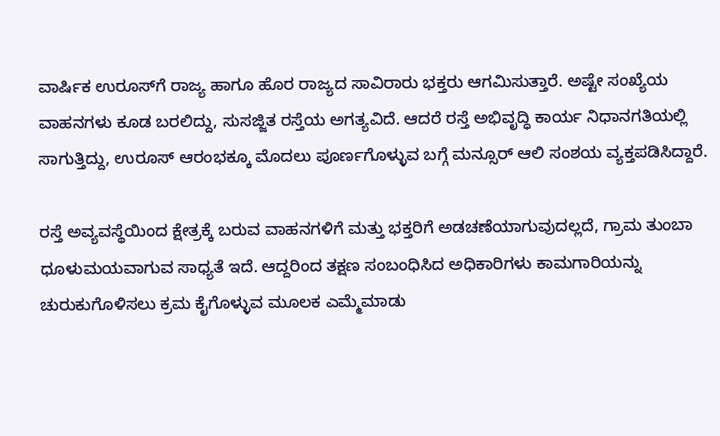ವಾರ್ಷಿಕ ಉರೂಸ್‍ಗೆ ರಾಜ್ಯ ಹಾಗೂ ಹೊರ ರಾಜ್ಯದ ಸಾವಿರಾರು ಭಕ್ತರು ಆಗಮಿಸುತ್ತಾರೆ. ಅಷ್ಟೇ ಸಂಖ್ಯೆಯ ವಾಹನಗಳು ಕೂಡ ಬರಲಿದ್ದು, ಸುಸಜ್ಜಿತ ರಸ್ತೆಯ ಅಗತ್ಯವಿದೆ. ಆದರೆ ರಸ್ತೆ ಅಭಿವೃದ್ಧಿ ಕಾರ್ಯ ನಿಧಾನಗತಿಯಲ್ಲಿ ಸಾಗುತ್ತಿದ್ದು, ಉರೂಸ್ ಆರಂಭಕ್ಕೂ ಮೊದಲು ಪೂರ್ಣಗೊಳ್ಳುವ ಬಗ್ಗೆ ಮನ್ಸೂರ್ ಆಲಿ ಸಂಶಯ ವ್ಯಕ್ತಪಡಿಸಿದ್ದಾರೆ.

ರಸ್ತೆ ಅವ್ಯವಸ್ಥೆಯಿಂದ ಕ್ಷೇತ್ರಕ್ಕೆ ಬರುವ ವಾಹನಗಳಿಗೆ ಮತ್ತು ಭಕ್ತರಿಗೆ ಅಡಚಣೆಯಾಗುವುದಲ್ಲದೆ, ಗ್ರಾಮ ತುಂಬಾ ಧೂಳುಮಯವಾಗುವ ಸಾಧ್ಯತೆ ಇದೆ. ಆದ್ದರಿಂದ ತಕ್ಷಣ ಸಂಬಂಧಿಸಿದ ಅಧಿಕಾರಿಗಳು ಕಾಮಗಾರಿಯನ್ನು ಚುರುಕುಗೊಳಿಸಲು ಕ್ರಮ ಕೈಗೊಳ್ಳುವ ಮೂಲಕ ಎಮ್ಮೆಮಾಡು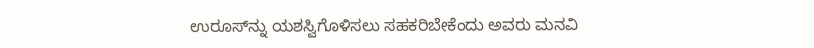ಉರೂಸ್‍ನ್ನು ಯಶಸ್ವಿಗೊಳಿಸಲು ಸಹಕರಿಬೇಕೆಂದು ಅವರು ಮನವಿ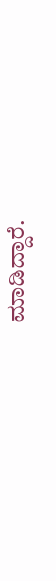ಮಾಡಿದ್ದಾರೆ.